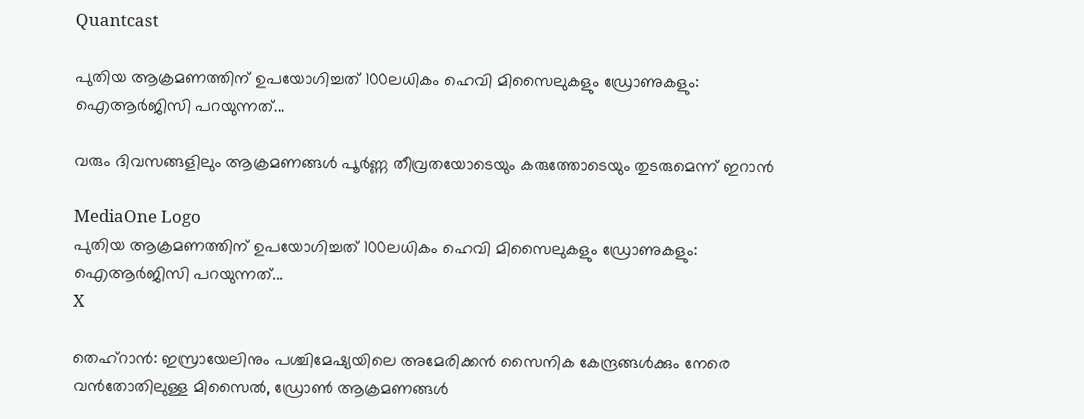Quantcast

പുതിയ ആക്രമണത്തിന് ഉപയോഗിച്ചത് 100ലധികം ഹെവി മിസൈലുകളും ഡ്രോണുകളും: ഐആർജിസി പറയുന്നത്...

വരും ദിവസങ്ങളിലും ആക്രമണങ്ങൾ പൂർണ്ണ തീവ്രതയോടെയും കരുത്തോടെയും തുടരുമെന്ന് ഇറാൻ

MediaOne Logo
പുതിയ ആക്രമണത്തിന് ഉപയോഗിച്ചത് 100ലധികം ഹെവി മിസൈലുകളും ഡ്രോണുകളും: ഐആർജിസി പറയുന്നത്...
X

തെഹ്റാന്‍: ഇസ്രായേലിനും പശ്ചിമേഷ്യയിലെ അമേരിക്കൻ സൈനിക കേന്ദ്രങ്ങൾക്കും നേരെ വൻതോതിലുള്ള മിസൈൽ, ഡ്രോൺ ആക്രമണങ്ങൾ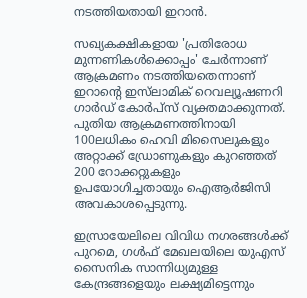നടത്തിയതായി ഇറാൻ.

സഖ്യകക്ഷികളായ 'പ്രതിരോധ മുന്നണികള്‍ക്കൊപ്പം' ചേർന്നാണ് ആക്രമണം നടത്തിയതെന്നാണ് ഇറാന്റെ ഇസ്‌ലാമിക് റെവല്യൂഷണറി ഗാർഡ് കോർപ്‌സ് വ്യക്തമാക്കുന്നത്. പുതിയ ആക്രമണത്തിനായി 100ലധികം ഹെവി മിസൈലുകളും അറ്റാക്ക് ഡ്രോണുകളും കുറഞ്ഞത് 200 റോക്കറ്റുകളും ഉപയോഗിച്ചതായും ഐആര്‍ജിസി അവകാശപ്പെടുന്നു.

ഇസ്രായേലിലെ വിവിധ നഗരങ്ങൾക്ക് പുറമെ, ഗൾഫ് മേഖലയിലെ യുഎസ് സൈനിക സാന്നിധ്യമുള്ള കേന്ദ്രങ്ങളെയും ലക്ഷ്യമിട്ടെന്നും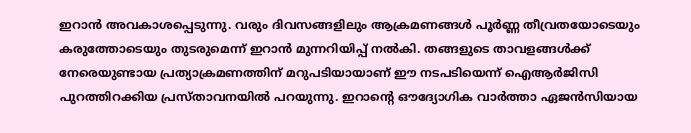ഇറാന്‍ അവകാശപ്പെടുന്നു. വരും ദിവസങ്ങളിലും ആക്രമണങ്ങൾ പൂർണ്ണ തീവ്രതയോടെയും കരുത്തോടെയും തുടരുമെന്ന് ഇറാൻ മുന്നറിയിപ്പ് നൽകി. തങ്ങളുടെ താവളങ്ങൾക്ക് നേരെയുണ്ടായ പ്രത്യാക്രമണത്തിന് മറുപടിയായാണ് ഈ നടപടിയെന്ന് ഐആര്‍ജിസി പുറത്തിറക്കിയ പ്രസ്താവനയില്‍ പറയുന്നു. ഇറാന്റെ ഔദ്യോഗിക വാർത്താ ഏജൻസിയായ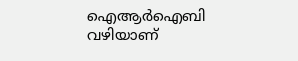ഐആർഐബി വഴിയാണ്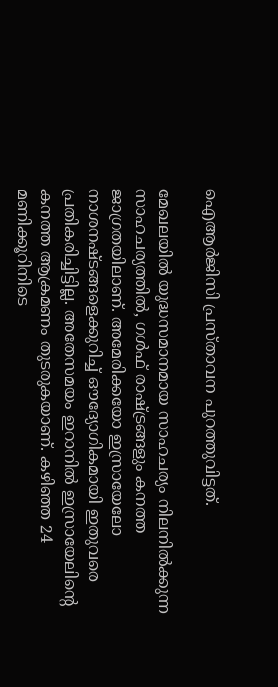ഐആര്‍ജിസി പ്രസ്താവന പുറത്തുവിട്ടത്.

മേഖലയിൽ യുദ്ധസമാനമായ സാഹചര്യം നിലനിൽക്കുന്ന സാഹചര്യത്തിൽ, ഗൾഫ് രാഷ്ട്രങ്ങളും കനത്ത ജാഗ്രതയിലാണ്. അമേരിക്കയോ ഇസ്രായേലോ നാശനഷ്ടങ്ങളെക്കുറിച്ച് ഔദ്യോഗികമായി ഇതുവരെ പ്രതികരിച്ചിട്ടില്ല. അതേസമയം ഇറാനില്‍ ഇസ്രായേലിന്റെ കനത്ത ആക്രമണം തുടരുകയാണ്. കഴിഞ്ഞ 24 മണിക്കൂറിനിടെ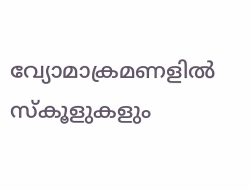വ്യോമാക്രമണളില്‍ സ്കൂളുകളും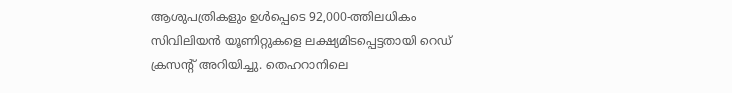ആശുപത്രികളും ഉൾപ്പെടെ 92,000-ത്തിലധികം സിവിലിയൻ യൂണിറ്റുകളെ ലക്ഷ്യമിടപ്പെട്ടതായി റെഡ് ക്രസന്റ് അറിയിച്ചു. തെഹറാനിലെ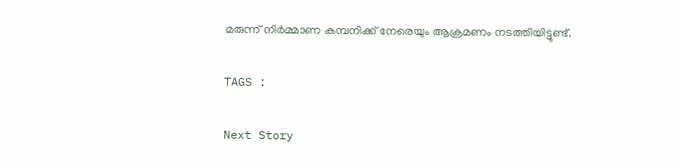മരുന്ന് നിർമ്മാണ കമ്പനിക്ക് നേരെയും ആക്രമണം നടത്തിയിട്ടുണ്ട്.

TAGS :

Next Story